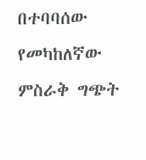በተባባሰው የመካከለኛው ምስራቅ ግጭት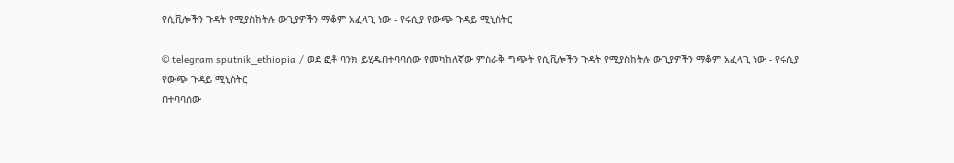የሲቪሎችን ጉዳት የሚያስከትሉ ውጊያዎችን ማቆም አፈላጊ ነው - የሩሲያ የውጭ ጉዳይ ሚኒስትር

© telegram sputnik_ethiopia / ወደ ፎቶ ባንክ ይሂዱበተባባሰው የመካከለኛው ምስራቅ ግጭት የሲቪሎችን ጉዳት የሚያስከትሉ ውጊያዎችን ማቆም አፈላጊ ነው - የሩሲያ የውጭ ጉዳይ ሚኒስትር
በተባባሰው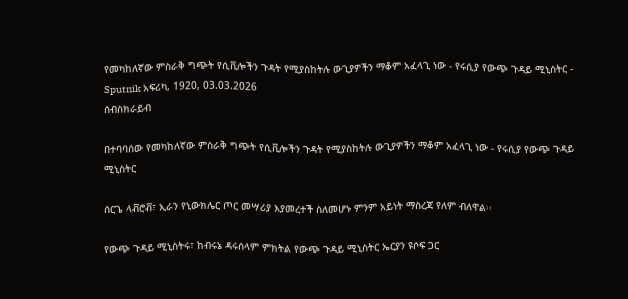የመካከለኛው ምስራቅ ግጭት የሲቪሎችን ጉዳት የሚያስከትሉ ውጊያዎችን ማቆም አፈላጊ ነው - የሩሲያ የውጭ ጉዳይ ሚኒስትር - Sputnik አፍሪካ, 1920, 03.03.2026
ሰብስክራይብ

በተባባሰው የመካከለኛው ምስራቅ ግጭት የሲቪሎችን ጉዳት የሚያስከትሉ ውጊያዎችን ማቆም አፈላጊ ነው - የሩሲያ የውጭ ጉዳይ ሚኒስትር

ሰርጌ ላቭሮቭ፣ ኢራን የኒውክሌር ጦር መሣሪያ እያመረተች ስለመሆኑ ምንም አይነት ማስረጃ የለም ብለዋል፡፡

የውጭ ጉዳይ ሚኒስትሩ፣ ከብሩኔ ዳሩሰላም ምክትል የውጭ ጉዳይ ሚኒስትር ኤርያን ዩሶፍ ጋር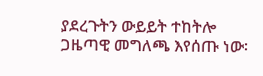ያደረጉትን ውይይት ተከትሎ ጋዜጣዊ መግለጫ እየሰጡ ነው፡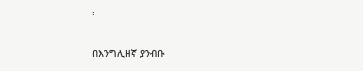፡

በእንግሊዘኛ ያንብቡ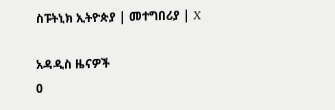ስፑትኒክ ኢትዮጵያ | መተግበሪያ | X

አዳዲስ ዜናዎች
0